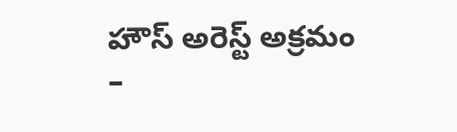హౌస్ అరెస్ట్ అక్రమం
–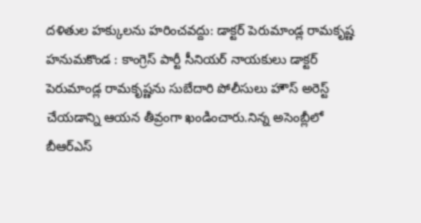దళితుల హక్కులను హరించవద్దు: డాక్టర్ పెరుమాండ్ల రామకృష్ణ
హనుమకొండ : కాంగ్రెస్ పార్టీ సీనియర్ నాయకులు డాక్టర్ పెరుమాండ్ల రామకృష్ణను సుబేదారి పోలీసులు హౌస్ అరెస్ట్ చేయడాన్ని ఆయన తీవ్రంగా ఖండించారు.నిన్న అసెంబ్లీలో బీఆర్ఎస్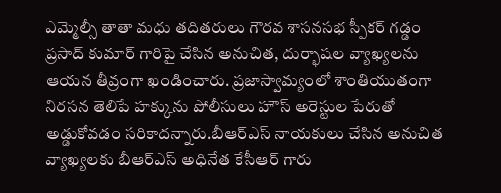ఎమ్మెల్సీ తాతా మధు తదితరులు గౌరవ శాసనసభ స్పీకర్ గడ్డం ప్రసాద్ కుమార్ గారిపై చేసిన అనుచిత, దుర్భాషల వ్యాఖ్యలను ఆయన తీవ్రంగా ఖండించారు. ప్రజాస్వామ్యంలో శాంతియుతంగా నిరసన తెలిపే హక్కును పోలీసులు హౌస్ అరెస్టుల పేరుతో అడ్డుకోవడం సరికాదన్నారు.బీఆర్ఎస్ నాయకులు చేసిన అనుచిత వ్యాఖ్యలకు బీఆర్ఎస్ అధినేత కేసీఆర్ గారు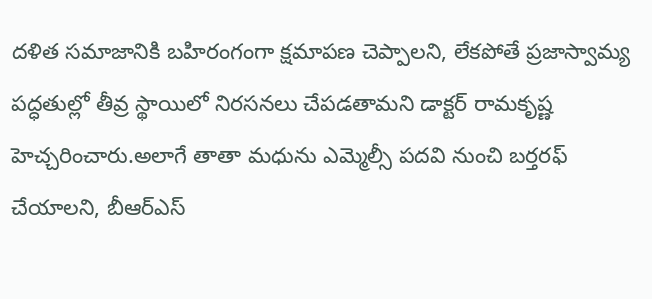దళిత సమాజానికి బహిరంగంగా క్షమాపణ చెప్పాలని, లేకపోతే ప్రజాస్వామ్య పద్ధతుల్లో తీవ్ర స్థాయిలో నిరసనలు చేపడతామని డాక్టర్ రామకృష్ణ హెచ్చరించారు.అలాగే తాతా మధును ఎమ్మెల్సీ పదవి నుంచి బర్తరఫ్ చేయాలని, బీఆర్ఎస్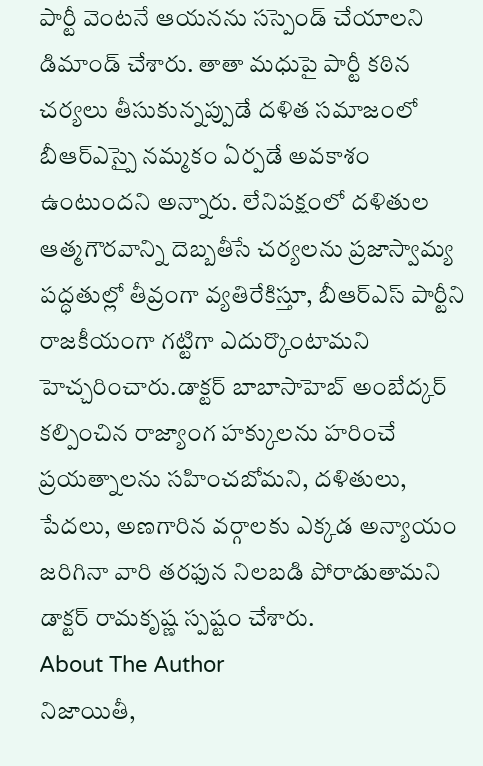పార్టీ వెంటనే ఆయనను సస్పెండ్ చేయాలని డిమాండ్ చేశారు. తాతా మధుపై పార్టీ కఠిన చర్యలు తీసుకున్నప్పుడే దళిత సమాజంలో బీఆర్ఎస్పై నమ్మకం ఏర్పడే అవకాశం ఉంటుందని అన్నారు. లేనిపక్షంలో దళితుల ఆత్మగౌరవాన్ని దెబ్బతీసే చర్యలను ప్రజాస్వామ్య పద్ధతుల్లో తీవ్రంగా వ్యతిరేకిస్తూ, బీఆర్ఎస్ పార్టీని రాజకీయంగా గట్టిగా ఎదుర్కొంటామని హెచ్చరించారు.డాక్టర్ బాబాసాహెబ్ అంబేద్కర్ కల్పించిన రాజ్యాంగ హక్కులను హరించే ప్రయత్నాలను సహించబోమని, దళితులు, పేదలు, అణగారిన వర్గాలకు ఎక్కడ అన్యాయం జరిగినా వారి తరఫున నిలబడి పోరాడుతామని డాక్టర్ రామకృష్ణ స్పష్టం చేశారు.
About The Author
నిజాయితీ,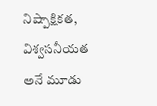నిష్పాక్షికత, విశ్వసనీయత అనే మూడు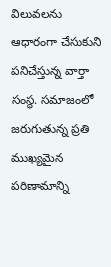విలువలను ఆధారంగా చేసుకుని పనిచేస్తున్న వార్తా సంస్థ. సమాజంలో జరుగుతున్న ప్రతి ముఖ్యమైన పరిణామాన్ని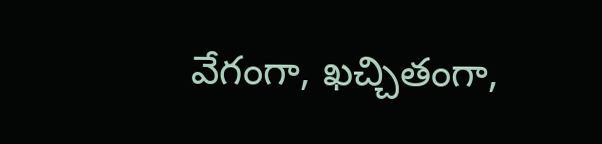వేగంగా, ఖచ్చితంగా,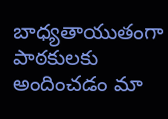బాధ్యతాయుతంగా పాఠకులకు అందించడం మా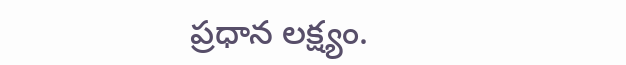ప్రధాన లక్ష్యం.